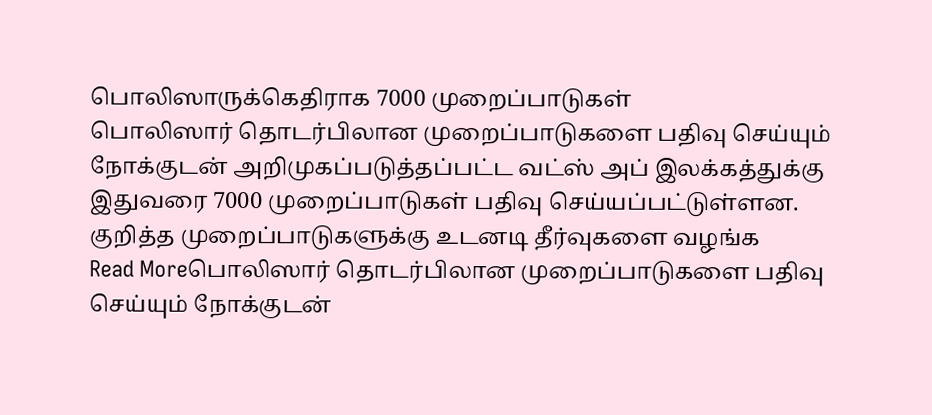பொலிஸாருக்கெதிராக 7000 முறைப்பாடுகள்
பொலிஸார் தொடர்பிலான முறைப்பாடுகளை பதிவு செய்யும் நோக்குடன் அறிமுகப்படுத்தப்பட்ட வட்ஸ் அப் இலக்கத்துக்கு இதுவரை 7000 முறைப்பாடுகள் பதிவு செய்யப்பட்டுள்ளன. குறித்த முறைப்பாடுகளுக்கு உடனடி தீர்வுகளை வழங்க
Read Moreபொலிஸார் தொடர்பிலான முறைப்பாடுகளை பதிவு செய்யும் நோக்குடன்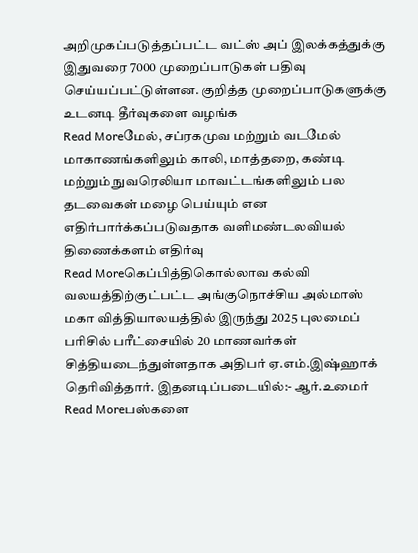அறிமுகப்படுத்தப்பட்ட வட்ஸ் அப் இலக்கத்துக்கு இதுவரை 7000 முறைப்பாடுகள் பதிவு செய்யப்பட்டுள்ளன. குறித்த முறைப்பாடுகளுக்கு உடனடி தீர்வுகளை வழங்க
Read Moreமேல், சப்ரகமுவ மற்றும் வடமேல் மாகாணங்களிலும் காலி, மாத்தறை, கண்டி மற்றும் நுவரெலியா மாவட்டங்களிலும் பல தடவைகள் மழை பெய்யும் என எதிர்பார்க்கப்படுவதாக வளிமண்டலவியல் திணைக்களம் எதிர்வு
Read Moreகெப்பித்திகொல்லாவ கல்வி வலயத்திற்குட்பட்ட அங்குநொச்சிய அல்மாஸ் மகா வித்தியாலயத்தில் இருந்து 2025 புலமைப் பரிசில் பரீட்சையில் 20 மாணவர்கள் சித்தியடைந்துள்ளதாக அதிபர் ஏ.எம்.இஷ்ஹாக் தெரிவித்தார். இதனடிப்படையில்:- ஆர்.உமைர்
Read Moreபஸ்களை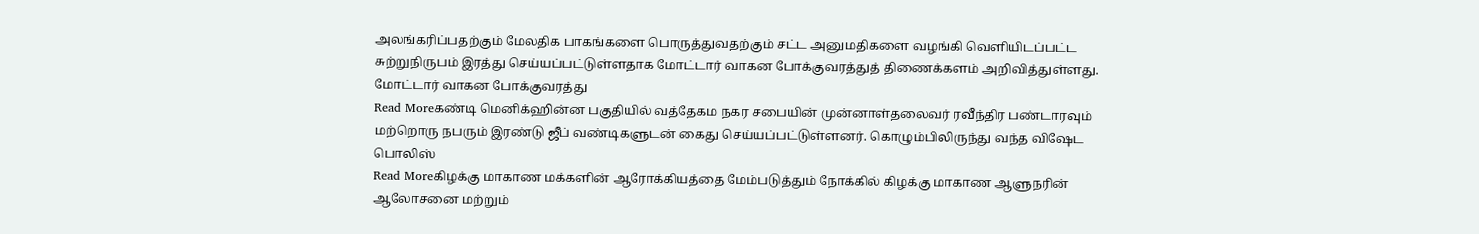அலங்கரிப்பதற்கும் மேலதிக பாகங்களை பொருத்துவதற்கும் சட்ட அனுமதிகளை வழங்கி வெளியிடப்பட்ட சுற்றுநிருபம் இரத்து செய்யப்பட்டுள்ளதாக மோட்டார் வாகன போக்குவரத்துத் திணைக்களம் அறிவித்துள்ளது. மோட்டார் வாகன போக்குவரத்து
Read Moreகண்டி மெனிக்ஹின்ன பகுதியில் வத்தேகம நகர சபையின் முன்னாள்தலைவர் ரவீந்திர பண்டாரவும் மற்றொரு நபரும் இரண்டு ஜீப் வண்டிகளுடன் கைது செய்யப்பட்டுள்ளனர். கொழும்பிலிருந்து வந்த விஷேட பொலிஸ்
Read Moreகிழக்கு மாகாண மக்களின் ஆரோக்கியத்தை மேம்படுத்தும் நோக்கில் கிழக்கு மாகாண ஆளுநரின் ஆலோசனை மற்றும்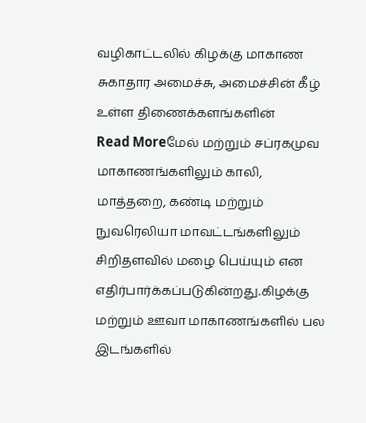வழிகாட்டலில் கிழக்கு மாகாண சுகாதார அமைச்சு, அமைச்சின் கீழ் உள்ள திணைக்களங்களின்
Read Moreமேல் மற்றும் சப்ரகமுவ மாகாணங்களிலும் காலி, மாத்தறை, கண்டி மற்றும் நுவரெலியா மாவட்டங்களிலும் சிறிதளவில் மழை பெய்யும் என எதிர்பார்க்கப்படுகின்றது.கிழக்கு மற்றும் ஊவா மாகாணங்களில் பல இடங்களில்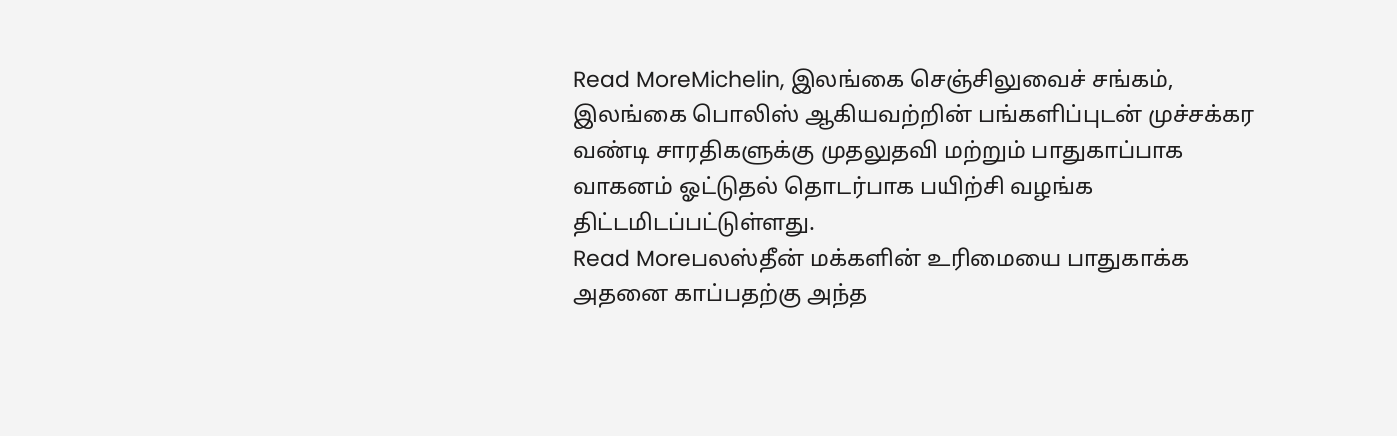Read MoreMichelin, இலங்கை செஞ்சிலுவைச் சங்கம், இலங்கை பொலிஸ் ஆகியவற்றின் பங்களிப்புடன் முச்சக்கர வண்டி சாரதிகளுக்கு முதலுதவி மற்றும் பாதுகாப்பாக வாகனம் ஓட்டுதல் தொடர்பாக பயிற்சி வழங்க திட்டமிடப்பட்டுள்ளது.
Read Moreபலஸ்தீன் மக்களின் உரிமையை பாதுகாக்க அதனை காப்பதற்கு அந்த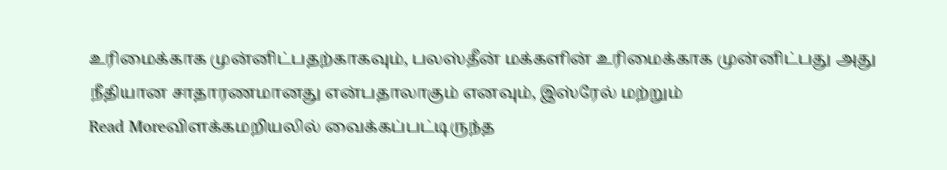உரிமைக்காக முன்னிட்பதற்காகவும், பலஸ்தீன் மக்களின் உரிமைக்காக முன்னிட்பது அது நீதியான சாதாரணமானது என்பதாலாகும் எனவும், இஸ்ரேல் மற்றும்
Read Moreவிளக்கமறியலில் வைக்கப்பட்டிருந்த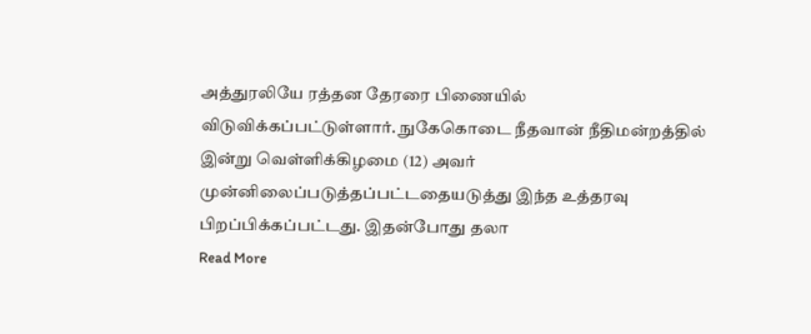அத்துரலியே ரத்தன தேரரை பிணையில் விடுவிக்கப்பட்டுள்ளார். நுகேகொடை நீதவான் நீதிமன்றத்தில் இன்று வெள்ளிக்கிழமை (12) அவர் முன்னிலைப்படுத்தப்பட்டதையடுத்து இந்த உத்தரவு பிறப்பிக்கப்பட்டது. இதன்போது தலா
Read More